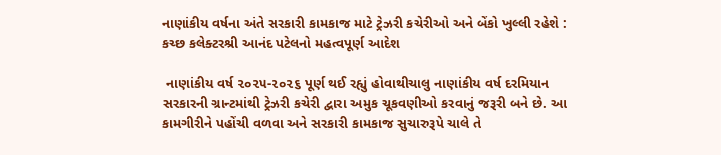નાણાંકીય વર્ષના અંતે સરકારી કામકાજ માટે ટ્રેઝરી કચેરીઓ અને બેંકો ખુલ્લી રહેશે :  કચ્છ કલેક્ટરશ્રી આનંદ પટેલનો મહત્વપૂર્ણ આદેશ

 નાણાંકીય વર્ષ ૨૦૨૫-૨૦૨૬ પૂર્ણ થઈ રહ્યું હોવાથીચાલુ નાણાંકીય વર્ષ દરમિયાન સરકારની ગ્રાન્ટમાંથી ટ્રેઝરી કચેરી દ્વારા અમુક ચૂકવણીઓ કરવાનું જરૂરી બને છે. આ કામગીરીને પહોંચી વળવા અને સરકારી કામકાજ સુચારુરૂપે ચાલે તે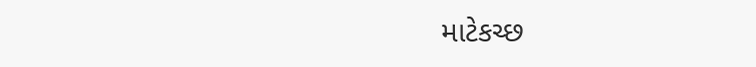માટેકચ્છ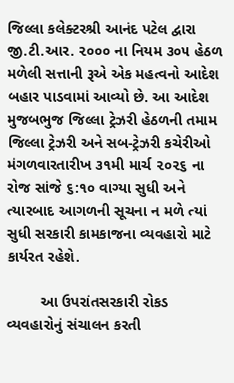જિલ્લા કલેક્ટરશ્રી આનંદ પટેલ દ્વારા જી.ટી.આર. ૨૦૦૦ ના નિયમ ૩૦૫ હેઠળ મળેલી સત્તાની રૂએ એક મહત્વનો આદેશ બહાર પાડવામાં આવ્યો છે. આ આદેશ મુજબભુજ જિલ્લા ટ્રેઝરી હેઠળની તમામ જિલ્લા ટ્રેઝરી અને સબ-ટ્રેઝરી કચેરીઓ મંગળવારતારીખ ૩૧મી માર્ચ ૨૦૨૬ ના રોજ સાંજે ૬:૧૦ વાગ્યા સુધી અને ત્યારબાદ આગળની સૂચના ન મળે ત્યાં સુધી સરકારી કામકાજના વ્યવહારો માટે કાર્યરત રહેશે.

        આ ઉપરાંતસરકારી રોકડ વ્યવહારોનું સંચાલન કરતી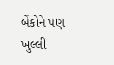બેંકોને પણ ખુલ્લી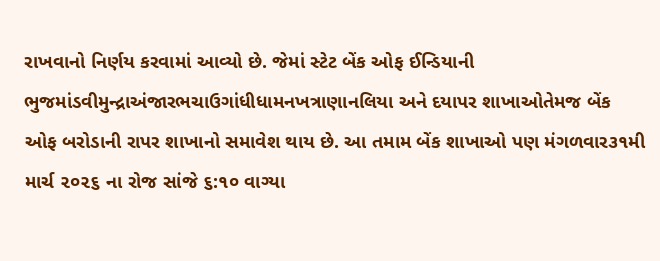રાખવાનો નિર્ણય કરવામાં આવ્યો છે. જેમાં સ્ટેટ બેંક ઓફ ઈન્ડિયાની ભુજમાંડવીમુન્દ્રાઅંજારભચાઉગાંધીધામનખત્રાણાનલિયા અને દયાપર શાખાઓતેમજ બેંક ઓફ બરોડાની રાપર શાખાનો સમાવેશ થાય છે. આ તમામ બેંક શાખાઓ પણ મંગળવાર૩૧મી માર્ચ ૨૦૨૬ ના રોજ સાંજે ૬:૧૦ વાગ્યા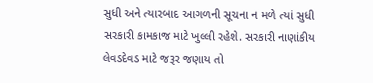સુધી અને ત્યારબાદ આગળની સૂચના ન મળે ત્યાં સુધી સરકારી કામકાજ માટે ખુલ્લી રહેશે. સરકારી નાણાંકીય લેવડદેવડ માટે જરૂર જણાય તો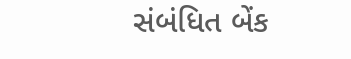સંબંધિત બેંક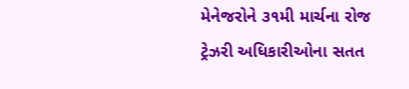મેનેજરોને ૩૧મી માર્ચના રોજ ટ્રેઝરી અધિકારીઓના સતત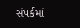સંપર્કમાં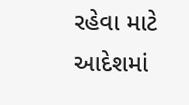રહેવા માટે આદેશમાં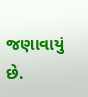જણાવાયું છે.